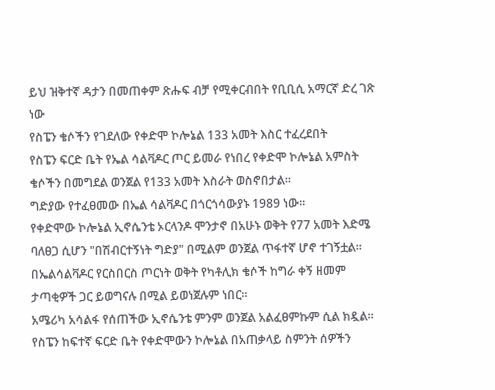ይህ ዝቅተኛ ዳታን በመጠቀም ጽሑፍ ብቻ የሚቀርብበት የቢቢሲ አማርኛ ድረ ገጽ ነው
የስፔን ቄሶችን የገደለው የቀድሞ ኮሎኔል 133 አመት እስር ተፈረደበት
የስፔን ፍርድ ቤት የኤል ሳልቫዶር ጦር ይመራ የነበረ የቀድሞ ኮሎኔል አምስት ቄሶችን በመግደል ወንጀል የ133 አመት እስራት ወስኖበታል።
ግድያው የተፈፀመው በኤል ሳልቫዶር በጎርጎሳውያኑ 1989 ነው።
የቀድሞው ኮሎኔል ኢኖሴንቴ ኦርላንዶ ሞንታኖ በአሁኑ ወቅት የ77 አመት እድሜ ባለፀጋ ሲሆን "በሽብርተኝነት ግድያ" በሚልም ወንጀል ጥፋተኛ ሆኖ ተገኝቷል።
በኤልሳልቫዶር የርስበርስ ጦርነት ወቅት የካቶሊክ ቄሶች ከግራ ቀኝ ዘመም ታጣቂዎች ጋር ይወግናሉ በሚል ይወነጀሉም ነበር።
አሜሪካ አሳልፋ የሰጠችው ኢኖሴንቴ ምንም ወንጀል አልፈፀምኩም ሲል ክዷል።
የስፔን ከፍተኛ ፍርድ ቤት የቀድሞውን ኮሎኔል በአጠቃላይ ስምንት ሰዎችን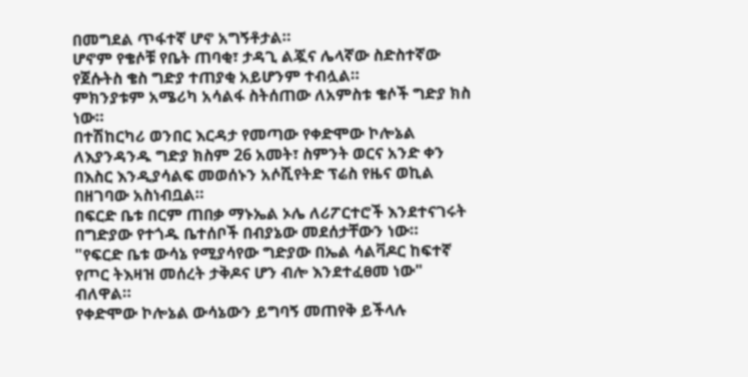በመግደል ጥፋተኛ ሆኖ አግኝቶታል።
ሆኖም የቄሶቹ የቤት ጠባቂ፣ ታዳጊ ልጇና ሌላኛው ስድስተኛው የጀሱትስ ቄስ ግድያ ተጠያቂ አይሆንም ተብሏል።
ምክንያቱም አሜሪካ አሳልፋ ስትሰጠው ለአምስቱ ቄሶች ግድያ ክስ ነው።
በተሽከርካሪ ወንበር እርዳታ የመጣው የቀድሞው ኮሎኔል ለእያንዳንዱ ግድያ ክስም 26 አመት፣ ስምንት ወርና አንድ ቀን በእስር እንዲያሳልፍ መወሰኑን አሶሺየትድ ፕሬስ የዜና ወኪል በዘገባው አስነብቧል።
በፍርድ ቤቱ በርም ጠበቃ ማኑኤል ኦሌ ለሪፖርተሮች እንደተናገሩት በግድያው የተጎዱ ቤተሰቦች በብያኔው መደሰታቸውን ነው።
"የፍርድ ቤቱ ውሳኔ የሚያሳየው ግድያው በኤል ሳልቫዶር ከፍተኛ የጦር ትእዛዝ መሰረት ታቅዶና ሆን ብሎ እንደተፈፀመ ነው" ብለዋል።
የቀድሞው ኮሎኔል ውሳኔውን ይግባኝ መጠየቅ ይችላሉ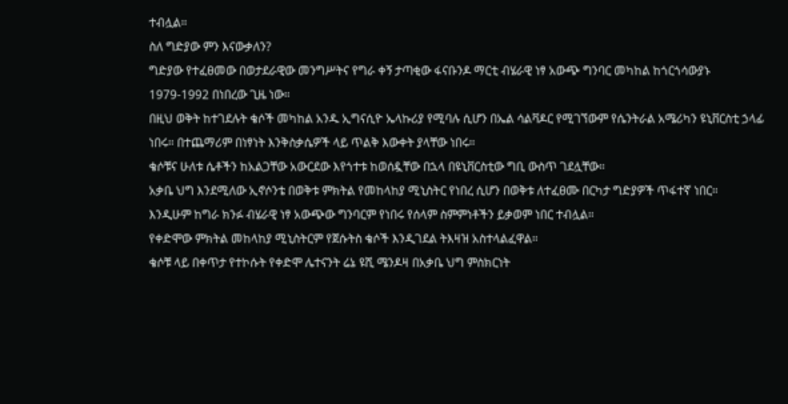ተብሏል።
ስለ ግድያው ምን እናውቃለን?
ግድያው የተፈፀመው በወታደራዊው መንግሥትና የግራ ቀኝ ታጣቂው ፋናቡንዶ ማርቲ ብሄራዊ ነፃ አውጭ ግንባር መካከል ከጎርጎሳውያኑ 1979-1992 በነበረው ጊዜ ነው።
በዚህ ወቅት ከተገደሉት ቄሶች መካከል አንዱ ኢግናሲዮ ኤላኩሪያ የሚባሉ ሲሆን በኤል ሳልቫዶር የሚገኘውም የሴንትራል አሜሪካን ዩኒቨርስቲ ኃላፊ ነበሩ። በተጨማሪም በነፃነት እንቅስቃሴዎች ላይ ጥልቅ እውቀት ያላቸው ነበሩ።
ቄሶቹና ሁለቱ ሴቶችን ከአልጋቸው አውርደው እየጎተቱ ከወሰዷቸው በኋላ በዩኒቨርስቲው ግቢ ውስጥ ገደሏቸው።
አቃቤ ህግ እንደሚለው ኢኖሶንቴ በወቅቱ ምክትል የመከላከያ ሚኒስትር የነበረ ሲሆን በወቅቱ ለተፈፀሙ በርካታ ግድያዎች ጥፋተኛ ነበር።
እንዲሁም ከግራ ክንፉ ብሄራዊ ነፃ አውጭው ግንባርም የነበሩ የሰላም ስምምነቶችን ይቃወም ነበር ተብሏል።
የቀድሞው ምክትል መከላከያ ሚኒስትርም የጀሱትስ ቄሶች እንዲገደል ትእዛዝ አስተላልፈዋል።
ቄሶቹ ላይ በቀጥታ የተኮሱት የቀድሞ ሌተናንት ሬኔ ዩሺ ሜንዶዛ በአቃቤ ህግ ምስክርነት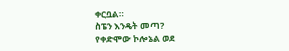ቀርቧል።
ስፔን እንዴት መጣ?
የቀድሞው ኮሎኔል ወደ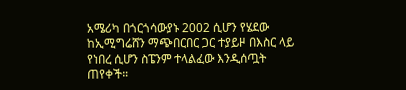አሜሪካ በጎርጎሳውያኑ 2002 ሲሆን የሄደው ከኢሚግሬሸን ማጭበርበር ጋር ተያይዞ በእስር ላይ የነበረ ሲሆን ስፔንም ተላልፈው እንዲሰጧት ጠየቀች።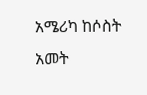አሜሪካ ከሶስት አመት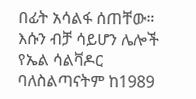በፊት አሳልፋ ሰጠቸው። እሱን ብቻ ሳይሆን ሌሎች የኤል ሳልቫዶር ባለስልጣናትም ከ1989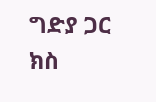ግድያ ጋር ክስ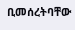ቢመሰረትባቸው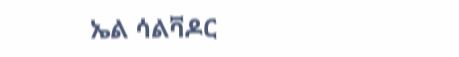ኤል ሳልቫዶር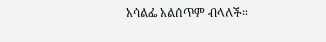አሳልፌ አልሰጥም ብላለች።